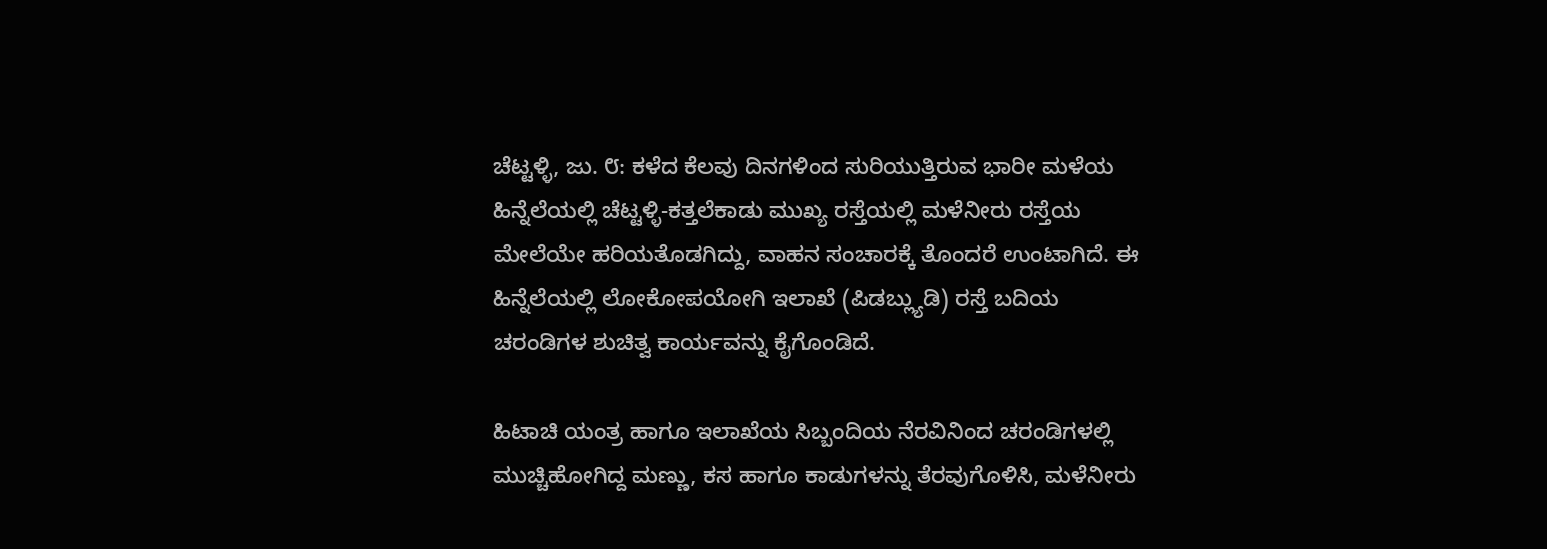ಚೆಟ್ಟಳ್ಳಿ, ಜು. ೮: ಕಳೆದ ಕೆಲವು ದಿನಗಳಿಂದ ಸುರಿಯುತ್ತಿರುವ ಭಾರೀ ಮಳೆಯ ಹಿನ್ನೆಲೆಯಲ್ಲಿ ಚೆಟ್ಟಳ್ಳಿ-ಕತ್ತಲೆಕಾಡು ಮುಖ್ಯ ರಸ್ತೆಯಲ್ಲಿ ಮಳೆನೀರು ರಸ್ತೆಯ ಮೇಲೆಯೇ ಹರಿಯತೊಡಗಿದ್ದು, ವಾಹನ ಸಂಚಾರಕ್ಕೆ ತೊಂದರೆ ಉಂಟಾಗಿದೆ. ಈ ಹಿನ್ನೆಲೆಯಲ್ಲಿ ಲೋಕೋಪಯೋಗಿ ಇಲಾಖೆ (ಪಿಡಬ್ಲ್ಯುಡಿ) ರಸ್ತೆ ಬದಿಯ ಚರಂಡಿಗಳ ಶುಚಿತ್ವ ಕಾರ್ಯವನ್ನು ಕೈಗೊಂಡಿದೆ.

ಹಿಟಾಚಿ ಯಂತ್ರ ಹಾಗೂ ಇಲಾಖೆಯ ಸಿಬ್ಬಂದಿಯ ನೆರವಿನಿಂದ ಚರಂಡಿಗಳಲ್ಲಿ ಮುಚ್ಚಿಹೋಗಿದ್ದ ಮಣ್ಣು, ಕಸ ಹಾಗೂ ಕಾಡುಗಳನ್ನು ತೆರವುಗೊಳಿಸಿ, ಮಳೆನೀರು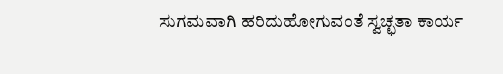ಸುಗಮವಾಗಿ ಹರಿದುಹೋಗುವಂತೆ ಸ್ವಚ್ಛತಾ ಕಾರ್ಯ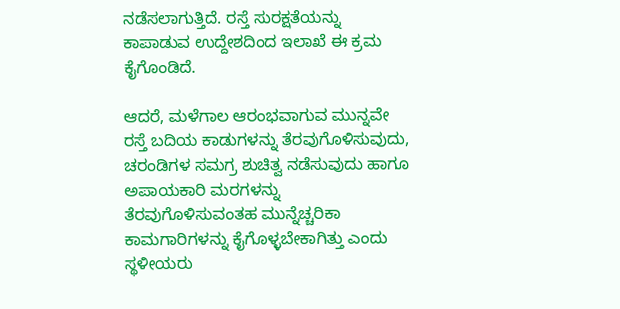ನಡೆಸಲಾಗುತ್ತಿದೆ. ರಸ್ತೆ ಸುರಕ್ಷತೆಯನ್ನು ಕಾಪಾಡುವ ಉದ್ದೇಶದಿಂದ ಇಲಾಖೆ ಈ ಕ್ರಮ ಕೈಗೊಂಡಿದೆ.

ಆದರೆ, ಮಳೆಗಾಲ ಆರಂಭವಾಗುವ ಮುನ್ನವೇ ರಸ್ತೆ ಬದಿಯ ಕಾಡುಗಳನ್ನು ತೆರವುಗೊಳಿಸುವುದು, ಚರಂಡಿಗಳ ಸಮಗ್ರ ಶುಚಿತ್ವ ನಡೆಸುವುದು ಹಾಗೂ ಅಪಾಯಕಾರಿ ಮರಗಳನ್ನು ತೆರವುಗೊಳಿಸುವಂತಹ ಮುನ್ನೆಚ್ಚರಿಕಾ ಕಾಮಗಾರಿಗಳನ್ನು ಕೈಗೊಳ್ಳಬೇಕಾಗಿತ್ತು ಎಂದು ಸ್ಥಳೀಯರು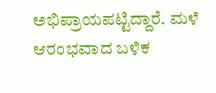ಅಭಿಪ್ರಾಯಪಟ್ಟಿದ್ದಾರೆ. ಮಳೆ ಆರಂಭವಾದ ಬಳಿಕ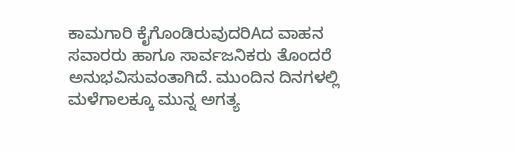ಕಾಮಗಾರಿ ಕೈಗೊಂಡಿರುವುದರಿAದ ವಾಹನ ಸವಾರರು ಹಾಗೂ ಸಾರ್ವಜನಿಕರು ತೊಂದರೆ ಅನುಭವಿಸುವಂತಾಗಿದೆ. ಮುಂದಿನ ದಿನಗಳಲ್ಲಿ ಮಳೆಗಾಲಕ್ಕೂ ಮುನ್ನ ಅಗತ್ಯ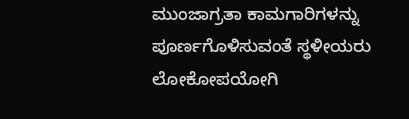ಮುಂಜಾಗ್ರತಾ ಕಾಮಗಾರಿಗಳನ್ನು ಪೂರ್ಣಗೊಳಿಸುವಂತೆ ಸ್ಥಳೀಯರು ಲೋಕೋಪಯೋಗಿ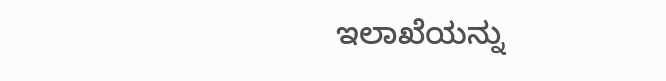ಇಲಾಖೆಯನ್ನು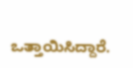ಒತ್ತಾಯಿಸಿದ್ದಾರೆ.